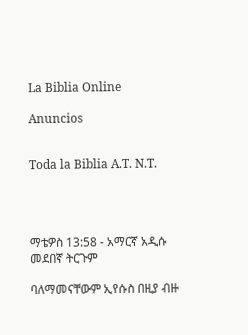La Biblia Online

Anuncios


Toda la Biblia A.T. N.T.




ማቴዎስ 13:58 - አማርኛ አዲሱ መደበኛ ትርጉም

ባለማመናቸውም ኢየሱስ በዚያ ብዙ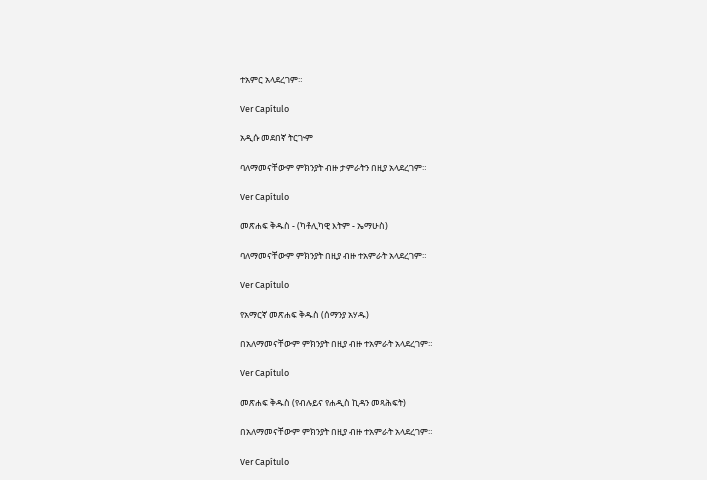ተአምር አላደረገም።

Ver Capítulo

አዲሱ መደበኛ ትርጒም

ባለማመናቸውም ምክንያት ብዙ ታምራትን በዚያ አላደረገም።

Ver Capítulo

መጽሐፍ ቅዱስ - (ካቶሊካዊ እትም - ኤማሁስ)

ባለማመናቸውም ምክንያት በዚያ ብዙ ተአምራት አላደረገም።

Ver Capítulo

የአማርኛ መጽሐፍ ቅዱስ (ሰማንያ አሃዱ)

በአለማመናቸውም ምክንያት በዚያ ብዙ ተአምራት አላደረገም።

Ver Capítulo

መጽሐፍ ቅዱስ (የብሉይና የሐዲስ ኪዳን መጻሕፍት)

በአለማመናቸውም ምክንያት በዚያ ብዙ ተአምራት አላደረገም።

Ver Capítulo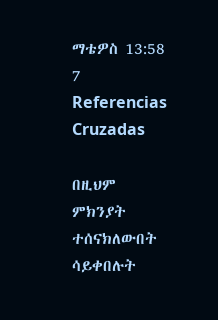ማቴዎስ 13:58
7 Referencias Cruzadas

በዚህም ምክንያት ተሰናክለውበት ሳይቀበሉት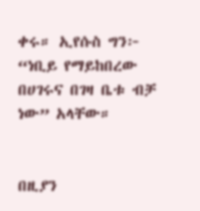ቀሩ። ኢየሱስ ግን፦ “ነቢይ የማይከበረው በሀገሩና በገዛ ቤቱ ብቻ ነው” አላቸው።


በዚያን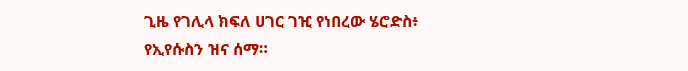ጊዜ የገሊላ ክፍለ ሀገር ገዢ የነበረው ሄሮድስ፥ የኢየሱስን ዝና ሰማ።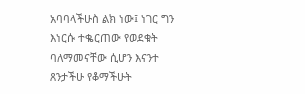አባባላችሁስ ልክ ነው፤ ነገር ግን እነርሱ ተቈርጠው የወደቁት ባለማመናቸው ሲሆን እናንተ ጸንታችሁ የቆማችሁት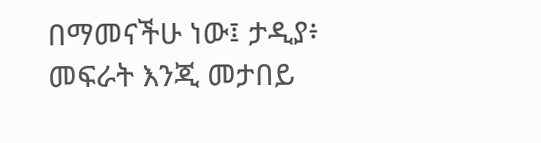በማመናችሁ ነው፤ ታዲያ፥ መፍራት እንጂ መታበይ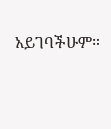አይገባችሁም።